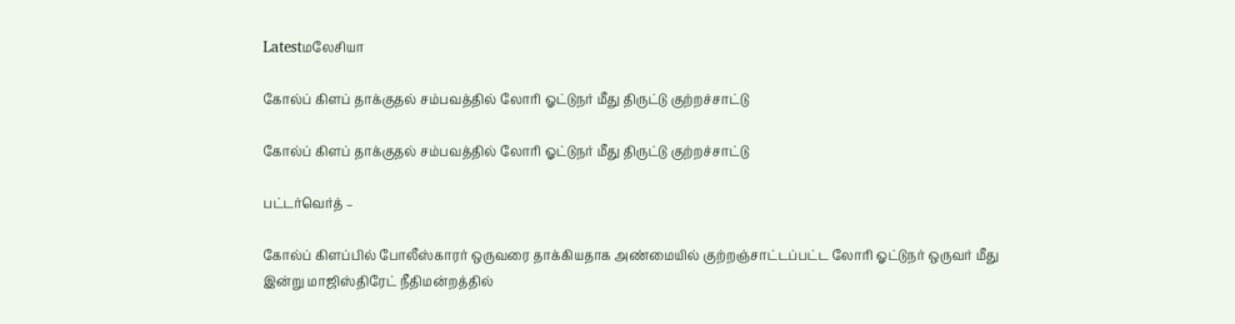Latestமலேசியா

கோல்ப் கிளப் தாக்குதல் சம்பவத்தில் லோரி ஓட்டுநர் மீது திருட்டு குற்றச்சாட்டு

கோல்ப் கிளப் தாக்குதல் சம்பவத்தில் லோரி ஓட்டுநர் மீது திருட்டு குற்றச்சாட்டு

பட்டர்வெர்த் –

கோல்ப் கிளப்பில் போலீஸ்காரர் ஒருவரை தாக்கியதாக அண்மையில் குற்றஞ்சாட்டப்பட்ட லோரி ஓட்டுநர் ஒருவர் மீது இன்று மாஜிஸ்திரேட் நீதிமன்றத்தில்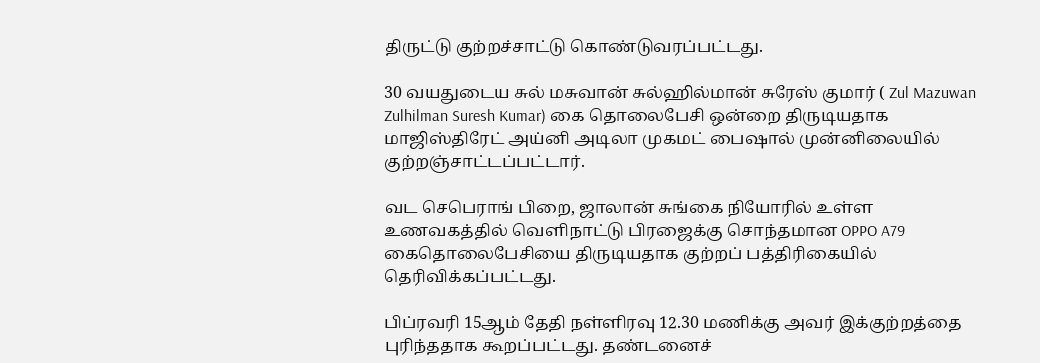திருட்டு குற்றச்சாட்டு கொண்டுவரப்பட்டது.

30 வயதுடைய சுல் மசுவான் சுல்ஹில்மான் சுரேஸ் குமார் ( Zul Mazuwan Zulhilman Suresh Kumar) கை தொலைபேசி ஒன்றை திருடியதாக மாஜிஸ்திரேட் அய்னி அடிலா முகமட் பைஷால் முன்னிலையில் குற்றஞ்சாட்டப்பட்டார்.

வட செபெராங் பிறை, ஜாலான் சுங்கை நியோரில் உள்ள உணவகத்தில் வெளிநாட்டு பிரஜைக்கு சொந்தமான OPPO A79 கைதொலைபேசியை திருடியதாக குற்றப் பத்திரிகையில் தெரிவிக்கப்பட்டது.

பிப்ரவரி 15ஆம் தேதி நள்ளிரவு 12.30 மணிக்கு அவர் இக்குற்றத்தை புரிந்ததாக கூறப்பட்டது. தண்டனைச்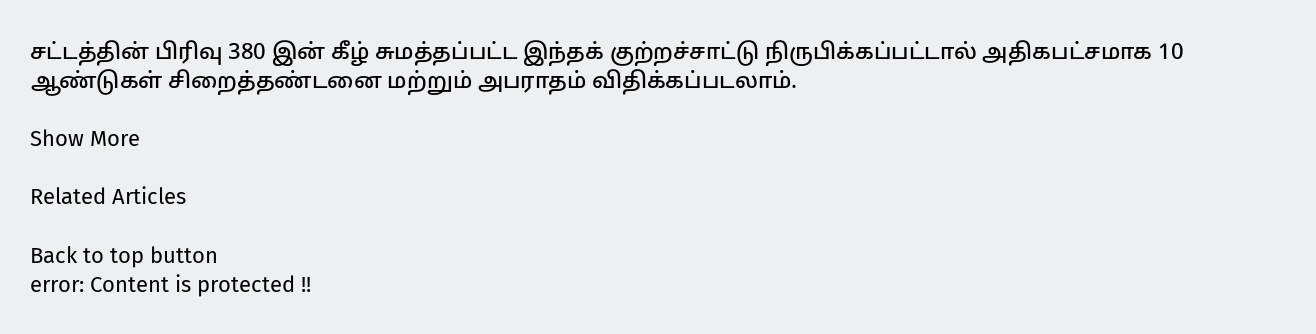சட்டத்தின் பிரிவு 380 இன் கீழ் சுமத்தப்பட்ட இந்தக் குற்றச்சாட்டு நிருபிக்கப்பட்டால் அதிகபட்சமாக 10 ஆண்டுகள் சிறைத்தண்டனை மற்றும் அபராதம் விதிக்கப்படலாம்.

Show More

Related Articles

Back to top button
error: Content is protected !!